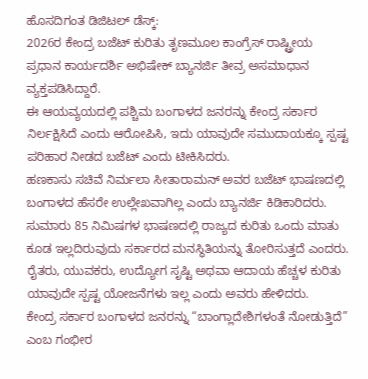ಹೊಸದಿಗಂತ ಡಿಜಿಟಲ್ ಡೆಸ್ಕ್:
2026ರ ಕೇಂದ್ರ ಬಜೆಟ್ ಕುರಿತು ತೃಣಮೂಲ ಕಾಂಗ್ರೆಸ್ ರಾಷ್ಟ್ರೀಯ ಪ್ರಧಾನ ಕಾರ್ಯದರ್ಶಿ ಅಭಿಷೇಕ್ ಬ್ಯಾನರ್ಜಿ ತೀವ್ರ ಅಸಮಾಧಾನ ವ್ಯಕ್ತಪಡಿಸಿದ್ದಾರೆ.
ಈ ಆಯವ್ಯಯದಲ್ಲಿ ಪಶ್ಚಿಮ ಬಂಗಾಳದ ಜನರನ್ನು ಕೇಂದ್ರ ಸರ್ಕಾರ ನಿರ್ಲಕ್ಷಿಸಿದೆ ಎಂದು ಆರೋಪಿಸಿ, ಇದು ಯಾವುದೇ ಸಮುದಾಯಕ್ಕೂ ಸ್ಪಷ್ಟ ಪರಿಹಾರ ನೀಡದ ಬಜೆಟ್ ಎಂದು ಟೀಕಿಸಿದರು.
ಹಣಕಾಸು ಸಚಿವೆ ನಿರ್ಮಲಾ ಸೀತಾರಾಮನ್ ಅವರ ಬಜೆಟ್ ಭಾಷಣದಲ್ಲಿ ಬಂಗಾಳದ ಹೆಸರೇ ಉಲ್ಲೇಖವಾಗಿಲ್ಲ ಎಂದು ಬ್ಯಾನರ್ಜಿ ಕಿಡಿಕಾರಿದರು. ಸುಮಾರು 85 ನಿಮಿಷಗಳ ಭಾಷಣದಲ್ಲಿ ರಾಜ್ಯದ ಕುರಿತು ಒಂದು ಮಾತು ಕೂಡ ಇಲ್ಲದಿರುವುದು ಸರ್ಕಾರದ ಮನಸ್ಥಿತಿಯನ್ನು ತೋರಿಸುತ್ತದೆ ಎಂದರು. ರೈತರು, ಯುವಕರು, ಉದ್ಯೋಗ ಸೃಷ್ಟಿ ಅಥವಾ ಆದಾಯ ಹೆಚ್ಚಳ ಕುರಿತು ಯಾವುದೇ ಸ್ಪಷ್ಟ ಯೋಜನೆಗಳು ಇಲ್ಲ ಎಂದು ಅವರು ಹೇಳಿದರು.
ಕೇಂದ್ರ ಸರ್ಕಾರ ಬಂಗಾಳದ ಜನರನ್ನು “ಬಾಂಗ್ಲಾದೇಶಿಗಳಂತೆ ನೋಡುತ್ತಿದೆ” ಎಂಬ ಗಂಭೀರ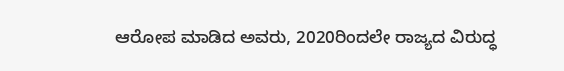ಆರೋಪ ಮಾಡಿದ ಅವರು, 2020ರಿಂದಲೇ ರಾಜ್ಯದ ವಿರುದ್ಧ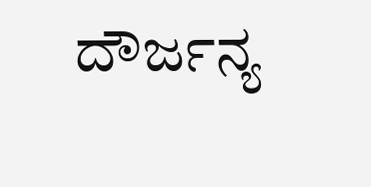ದೌರ್ಜನ್ಯ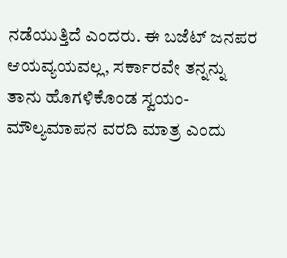ನಡೆಯುತ್ತಿದೆ ಎಂದರು. ಈ ಬಜೆಟ್ ಜನಪರ ಆಯವ್ಯಯವಲ್ಲ, ಸರ್ಕಾರವೇ ತನ್ನನ್ನು ತಾನು ಹೊಗಳಿಕೊಂಡ ಸ್ವಯಂ-ಮೌಲ್ಯಮಾಪನ ವರದಿ ಮಾತ್ರ ಎಂದು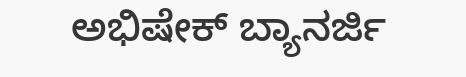ಅಭಿಷೇಕ್ ಬ್ಯಾನರ್ಜಿ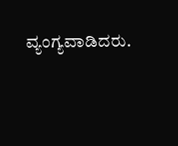ವ್ಯಂಗ್ಯವಾಡಿದರು.